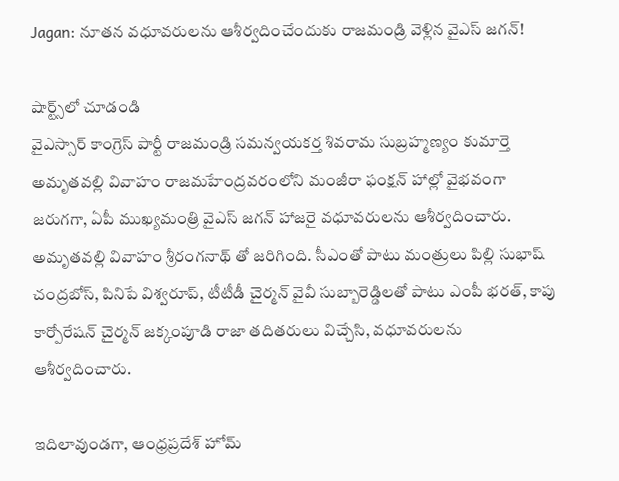Jagan: నూతన వధూవరులను ఆశీర్వదించేందుకు రాజమండ్రి వెళ్లిన వైఎస్ జగన్!

షార్ట్స్‌లో చూడండి
వైఎస్సార్‌ కాంగ్రెస్‌ పార్టీ రాజమండ్రి సమన్వయకర్త శివరామ సుబ్రహ్మణ్యం కుమార్తె అమృతవల్లి వివాహం రాజమహేంద్రవరంలోని మంజీరా ఫంక్షన్‌ హాల్లో వైభవంగా జరుగగా, ఏపీ ముఖ్యమంత్రి వైఎస్ జగన్ హాజరై వధూవరులను ఆశీర్వదించారు. అమృతవల్లి వివాహం శ్రీరంగనాథ్ తో జరిగింది. సీఎంతో పాటు మంత్రులు పిల్లి సుభాష్‌ చంద్రబోస్‌, పినిపే విశ్వరూప్‌, టీటీడీ చైర్మన్‌ వైవీ సుబ్బారెడ్డిలతో పాటు ఎంపీ భరత్‌, కాపు కార్పోరేషన్‌ చైర్మన్‌ జక్కంపూడి రాజా తదితరులు విచ్చేసి, వధూవరులను ఆశీర్వదించారు.

ఇదిలావుండగా, ఆంధ్రప్రదేశ్‌ హోమ్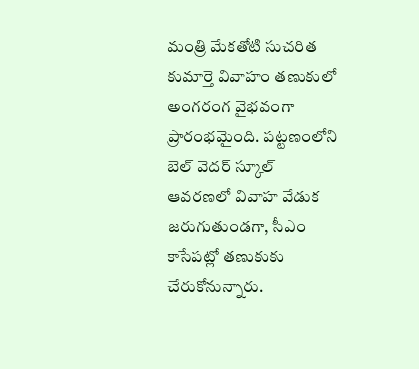మంత్రి మేకతోటి సుచరిత కుమార్తె వివాహం తణుకులో అంగరంగ వైభవంగా ప్రారంభమైంది. పట్టణంలోని బెల్‌ వెదర్‌ స్కూల్‌ ఆవరణలో వివాహ వేడుక జరుగుతుండగా, సీఎం కాసేపట్లో తణుకుకు చేరుకోనున్నారు.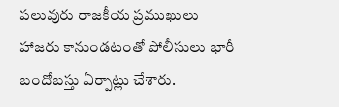పలువురు రాజకీయ ప్రముఖులు హాజరు కానుండటంతో పోలీసులు భారీ బందోబస్తు ఏర్పాట్లు చేశారు.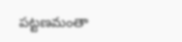పట్టణమంతా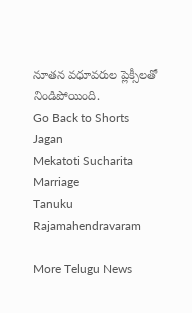నూతన వధూవరుల ప్లెక్సీలతో నిండిపోయింది.
Go Back to Shorts
Jagan
Mekatoti Sucharita
Marriage
Tanuku
Rajamahendravaram

More Telugu News